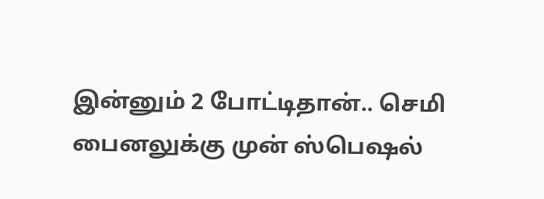இன்னும் 2 போட்டிதான்.. செமி பைனலுக்கு முன் ஸ்பெஷல்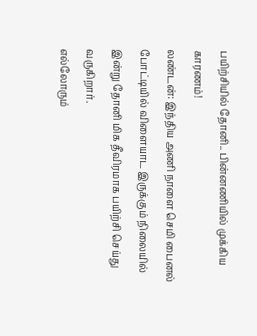பயிற்சியில் தோனி.. பின்னணியில் முக்கிய காரணம்!
லண்டன்: இந்திய அணி நாளை செமி பைனல் போட்டியில் விளையாட இருக்கும் நிலையில் இன்று தோனி மிக தீவிரமாக பயிற்சி செய்து வருகிறார்.
எல்லோரும்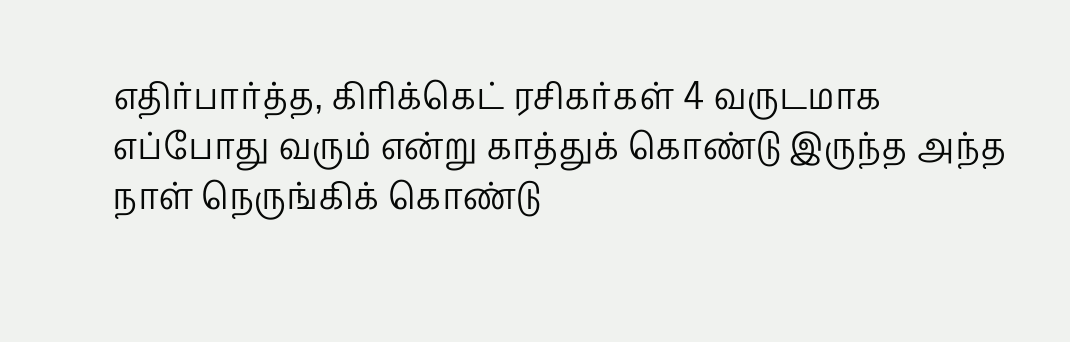எதிர்பார்த்த, கிரிக்கெட் ரசிகர்கள் 4 வருடமாக எப்போது வரும் என்று காத்துக் கொண்டு இருந்த அந்த நாள் நெருங்கிக் கொண்டு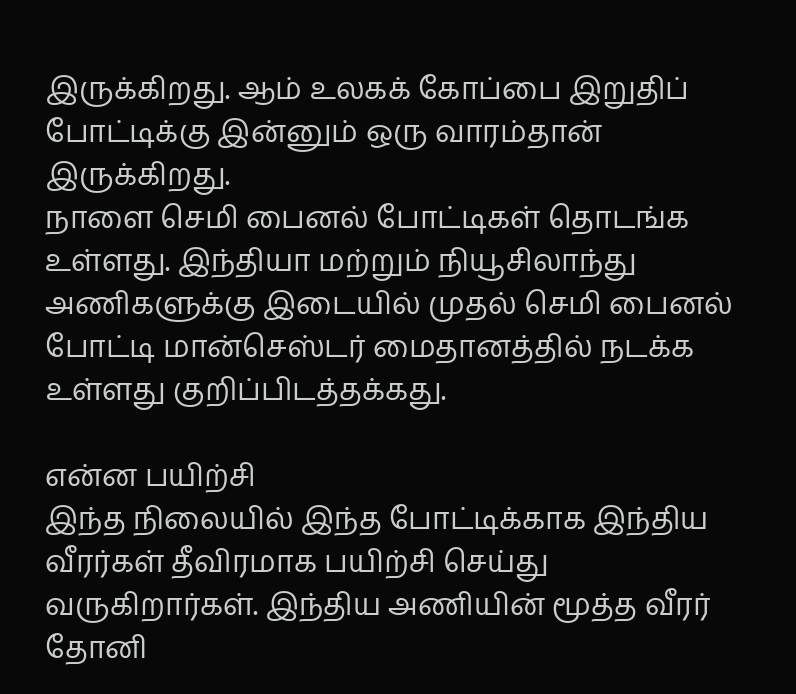இருக்கிறது. ஆம் உலகக் கோப்பை இறுதிப் போட்டிக்கு இன்னும் ஒரு வாரம்தான் இருக்கிறது.
நாளை செமி பைனல் போட்டிகள் தொடங்க உள்ளது. இந்தியா மற்றும் நியூசிலாந்து அணிகளுக்கு இடையில் முதல் செமி பைனல் போட்டி மான்செஸ்டர் மைதானத்தில் நடக்க உள்ளது குறிப்பிடத்தக்கது.

என்ன பயிற்சி
இந்த நிலையில் இந்த போட்டிக்காக இந்திய வீரர்கள் தீவிரமாக பயிற்சி செய்து வருகிறார்கள். இந்திய அணியின் மூத்த வீரர் தோனி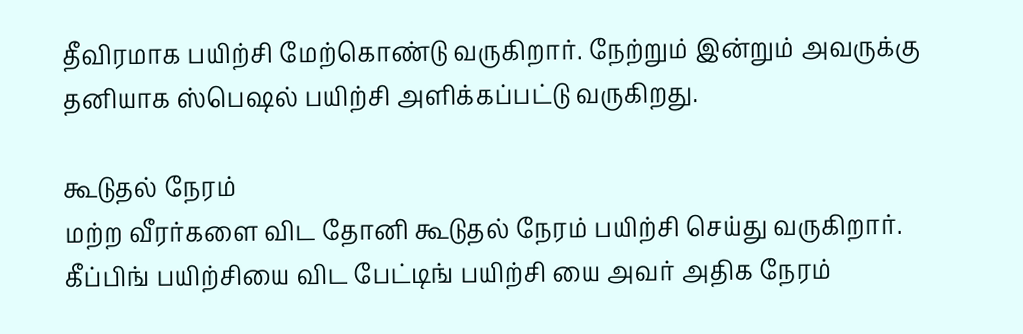தீவிரமாக பயிற்சி மேற்கொண்டு வருகிறார். நேற்றும் இன்றும் அவருக்கு தனியாக ஸ்பெஷல் பயிற்சி அளிக்கப்பட்டு வருகிறது.

கூடுதல் நேரம்
மற்ற வீரர்களை விட தோனி கூடுதல் நேரம் பயிற்சி செய்து வருகிறார். கீப்பிங் பயிற்சியை விட பேட்டிங் பயிற்சி யை அவர் அதிக நேரம்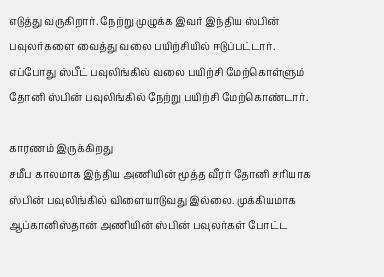எடுத்து வருகிறார். நேற்று முழுக்க இவர் இந்திய ஸ்பின் பவுலர்களை வைத்து வலை பயிற்சியில் ஈடுப்பட்டார். எப்போது ஸ்பீட் பவுலிங்கில் வலை பயிற்சி மேற்கொள்ளும் தோனி ஸ்பின் பவுலிங்கில் நேற்று பயிற்சி மேற்கொண்டார்.

காரணம் இருக்கிறது
சமீப காலமாக இந்திய அணியின் மூத்த வீரர் தோனி சரியாக ஸ்பின் பவுலிங்கில் விளையாடுவது இல்லை. முக்கியமாக ஆப்கானிஸ்தான் அணியின் ஸ்பின் பவுலர்கள் போட்ட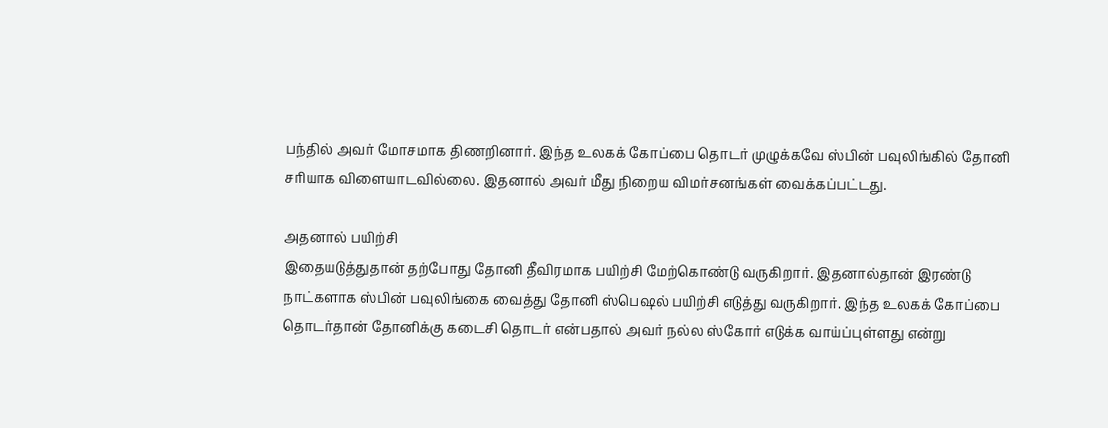பந்தில் அவர் மோசமாக திணறினார். இந்த உலகக் கோப்பை தொடர் முழுக்கவே ஸ்பின் பவுலிங்கில் தோனி சரியாக விளையாடவில்லை. இதனால் அவர் மீது நிறைய விமர்சனங்கள் வைக்கப்பட்டது.

அதனால் பயிற்சி
இதையடுத்துதான் தற்போது தோனி தீவிரமாக பயிற்சி மேற்கொண்டு வருகிறார். இதனால்தான் இரண்டு நாட்களாக ஸ்பின் பவுலிங்கை வைத்து தோனி ஸ்பெஷல் பயிற்சி எடுத்து வருகிறார். இந்த உலகக் கோப்பை தொடர்தான் தோனிக்கு கடைசி தொடர் என்பதால் அவர் நல்ல ஸ்கோர் எடுக்க வாய்ப்புள்ளது என்று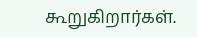கூறுகிறார்கள்.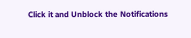Click it and Unblock the Notifications